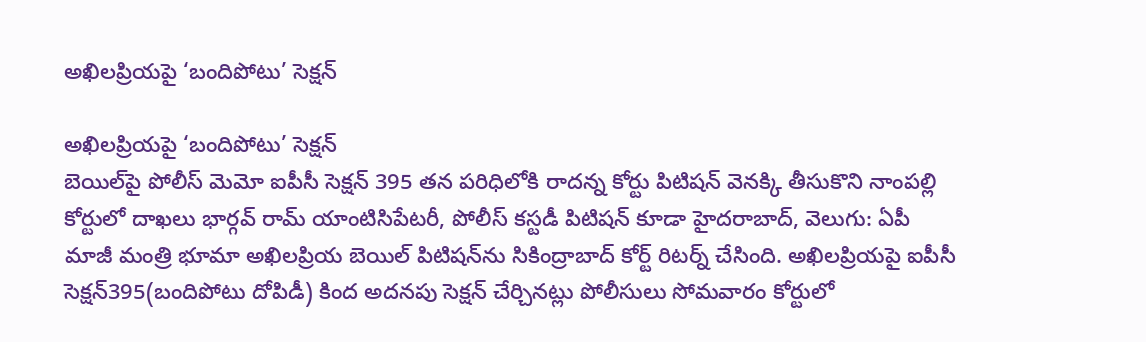అఖిలప్రియపై ‘బందిపోటు’ సెక్షన్‌‌

అఖిలప్రియపై ‘బందిపోటు’ సెక్షన్‌‌
బెయిల్‌‌పై పోలీస్‌‌ మెమో ఐపీసీ సెక్షన్‌‌ 395 తన పరిధిలోకి రాదన్న కోర్టు పిటిషన్‌‌ వెనక్కి తీసుకొని నాంపల్లి కోర్టులో దాఖలు భార్గవ్ రామ్‌‌ యాంటిసిపేటరీ, పోలీస్‌‌ కస్టడీ పిటిషన్ కూడా హైదరాబాద్‌‌, వెలుగు: ఏపీ మాజీ మంత్రి భూమా అఖిలప్రియ బెయిల్‌‌ పిటిషన్‌‌ను సికింద్రాబాద్‌‌ కోర్ట్‌‌ రిటర్న్‌‌ చేసింది. అఖిలప్రియపై ఐపీసీ సెక్షన్‌‌395(బందిపోటు దోపిడీ) కింద అదనపు సెక్షన్‌‌ చేర్చినట్లు పోలీసులు సోమవారం కోర్టులో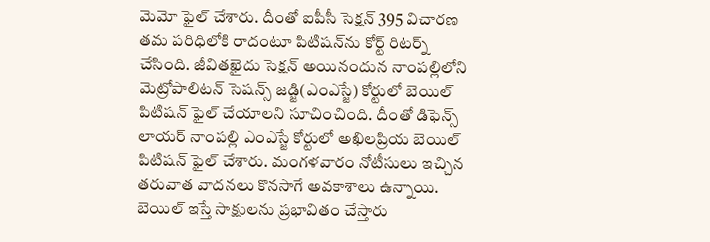మెమో ఫైల్‌‌ చేశారు. దీంతో ఐపీసీ సెక్షన్‌‌ 395 విచారణ తమ పరిధిలోకి రాదంటూ పిటిషన్‌‌ను కోర్ట్‌‌ రిటర్న్‌‌ చేసింది. జీవితఖైదు సెక్షన్ అయినందున నాంపల్లిలోని మెట్రోపాలిటన్‌‌ సెషన్స్ జడ్జి(ఎంఎస్జే) కోర్టులో బెయిల్‌‌ పిటిషన్‌‌ ఫైల్‌‌ చేయాలని సూచించింది. దీంతో డిఫెన్స్ లాయర్‌‌ నాంపల్లి ఎంఎస్జే కోర్టులో అఖిలప్రియ బెయిల్‌‌ పిటిషన్‌‌ ఫైల్ చేశారు. మంగళవారం నోటీసులు ఇచ్చిన తరువాత వాదనలు కొనసాగే అవకాశాలు ఉన్నాయి. బెయిల్‌‌ ఇస్తే సాక్షులను ప్రభావితం చేస్తారు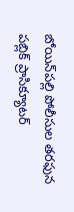బోయిన్‌‌పల్లి పోలీసుల తరఫున పబ్లిక్‌‌ ప్రాసిక్యూటర్‌‌‌‌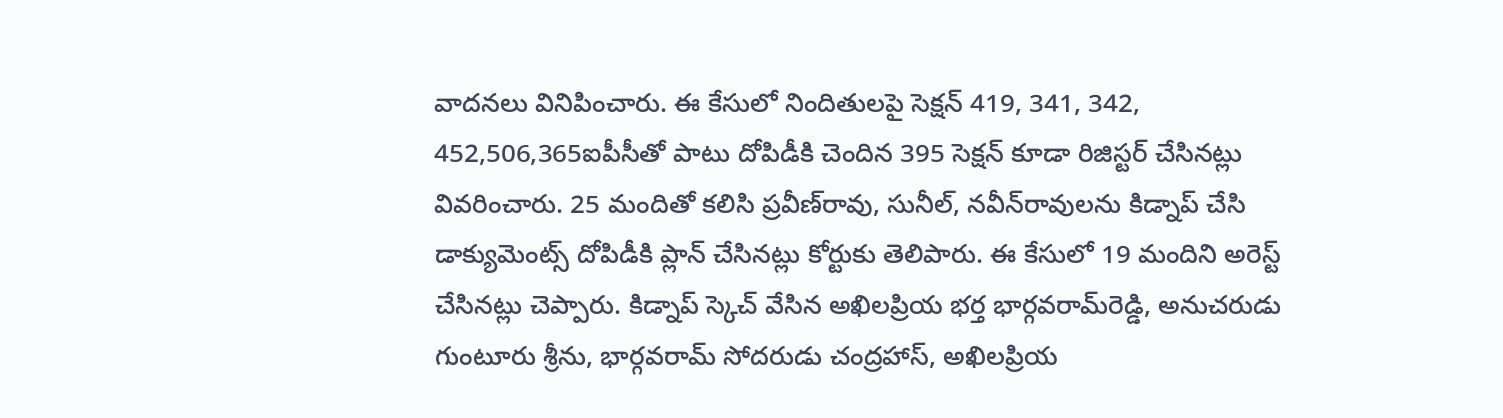వాదనలు వినిపించారు. ఈ కేసులో నిందితులపై సెక్షన్‌‌ 419, 341, 342, 452,506,365ఐపీసీతో పాటు దోపిడీకి చెందిన 395 సెక్షన్‌‌ కూడా రిజిస్టర్‌‌‌‌ చేసినట్లు వివరించారు. 25 మందితో కలిసి ప్రవీణ్‌‌రావు, సునీల్‌‌, నవీన్‌‌రావులను కిడ్నాప్‌‌ చేసి డాక్యుమెంట్స్‌‌ దోపిడీకి ప్లాన్ చేసినట్లు కోర్టుకు తెలిపారు. ఈ కేసులో 19 మందిని అరెస్ట్ చేసినట్లు చెప్పారు. కిడ్నాప్‌‌ స్కెచ్‌‌ వేసిన అఖిలప్రియ భర్త భార్గవరామ్‌‌రెడ్డి, అనుచరుడు గుంటూరు శ్రీను, భార్గవరామ్‌‌ సోదరుడు చంద్రహాస్‌‌, అఖిలప్రియ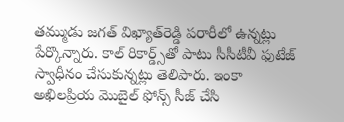తమ్ముడు జగత్‌‌ విఖ్యాత్‌‌రెడ్డి పరారీలో ఉన్నట్లు పేర్కొన్నారు. కాల్‌‌ రికార్డ్స్‌‌తో పాటు సీసీటీవీ ఫుటేజ్‌‌ స్వాధీనం చేసుకున్నట్లు తెలిపారు. ఇంకా అఖిలప్రియ మొబైల్‌‌ ఫోన్స్‌‌ సీజ్‌‌ చేసి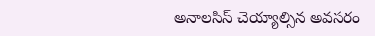అనాలసిస్‌‌ చెయ్యాల్సిన అవసరం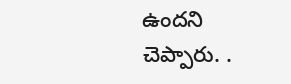ఉందని చెప్పారు. .